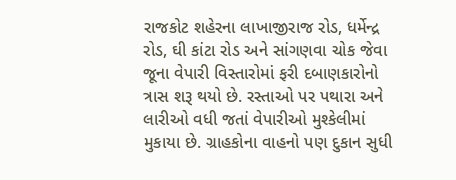રાજકોટ શહેરના લાખાજીરાજ રોડ, ધર્મેન્દ્ર રોડ, ઘી કાંટા રોડ અને સાંગણવા ચોક જેવા જૂના વેપારી વિસ્તારોમાં ફરી દબાણકારોનો ત્રાસ શરૂ થયો છે. રસ્તાઓ પર પથારા અને લારીઓ વધી જતાં વેપારીઓ મુશ્કેલીમાં મુકાયા છે. ગ્રાહકોના વાહનો પણ દુકાન સુધી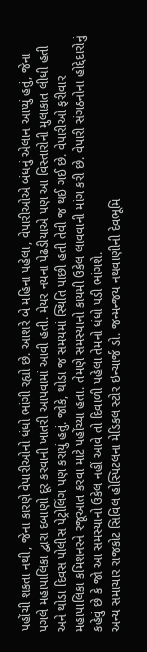પહોંચી શકતા નથી, જેના કારણે વેપારીઓનો ધંધો ભાંગી રહ્યો છે. આશરે બે મહિના પહેલા, વેપારીઓએ બંધનું એલાન આપ્યું હતું, જેના પગલે મહાપાલિકા દ્વારા દબાણો દૂર કરવાની ખાતરી આપવામાં આવી હતી. મેયર નયના પેઢડીયાએ પણ આ વિસ્તારોની મુલાકાત લીધી હતી અને થોડા દિવસ પોલીસ પેટ્રોલિંગ પણ કરાયું હતું. જોકે, થોડા જ સમયમાં સ્થિતિ પાછી હતી તેવી જ થઈ ગઈ છે. વેપારીઓ ફરીવાર મહાપાલિકા કમિશનરને રજૂઆત કરવા માટે પહોંચ્યા હતા. તેમણે સમસ્યાનો કાયમી ઉકેલ લાવવાની માંગ કરી છે. વેપારી સંગઠનોના હોદ્દેદારોનું કહેવું છે કે જો આ સમસ્યાનો ઉકેલ નહીં આવે તો દિવાળી પહેલા તેમનો ધંધો પડી ભાંગશે.
અન્ય સમાચાર રાજકોટ સિવિલ હોસ્પિટલના મેડિકલ સ્ટોર ઇન્ચાર્જ ડો. જન્મન્જય નથવાણીની દેવભૂમિ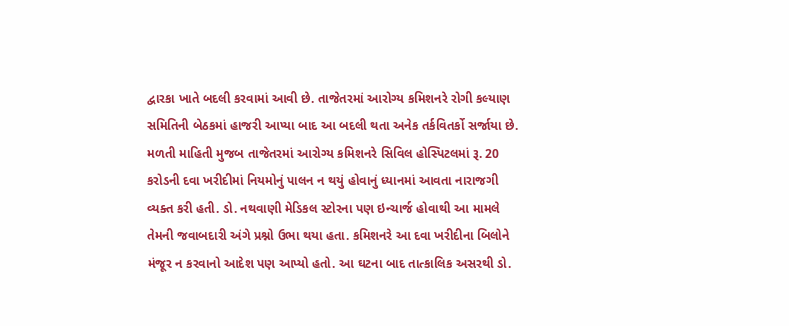દ્વારકા ખાતે બદલી કરવામાં આવી છે. તાજેતરમાં આરોગ્ય કમિશનરે રોગી કલ્યાણ સમિતિની બેઠકમાં હાજરી આપ્યા બાદ આ બદલી થતા અનેક તર્કવિતર્કો સર્જાયા છે. મળતી માહિતી મુજબ તાજેતરમાં આરોગ્ય કમિશનરે સિવિલ હોસ્પિટલમાં રૂ. 20 કરોડની દવા ખરીદીમાં નિયમોનું પાલન ન થયું હોવાનું ધ્યાનમાં આવતા નારાજગી વ્યક્ત કરી હતી. ડો. નથવાણી મેડિકલ સ્ટોરના પણ ઇન્ચાર્જ હોવાથી આ મામલે તેમની જવાબદારી અંગે પ્રશ્નો ઉભા થયા હતા. કમિશનરે આ દવા ખરીદીના બિલોને મંજૂર ન કરવાનો આદેશ પણ આપ્યો હતો. આ ઘટના બાદ તાત્કાલિક અસરથી ડો.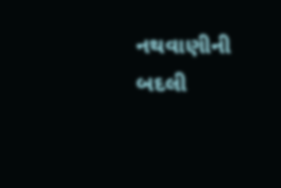નથવાણીની બદલી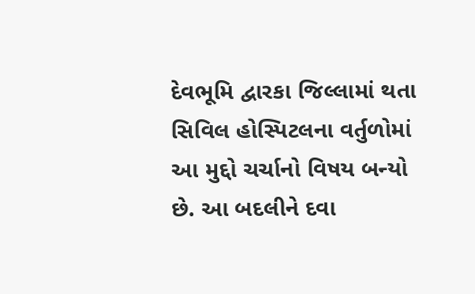દેવભૂમિ દ્વારકા જિલ્લામાં થતા સિવિલ હોસ્પિટલના વર્તુળોમાં આ મુદ્દો ચર્ચાનો વિષય બન્યો છે. આ બદલીને દવા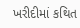ખરીદીમાં કથિત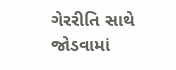ગેરરીતિ સાથે જોડવામાં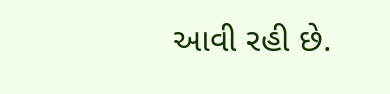આવી રહી છે.